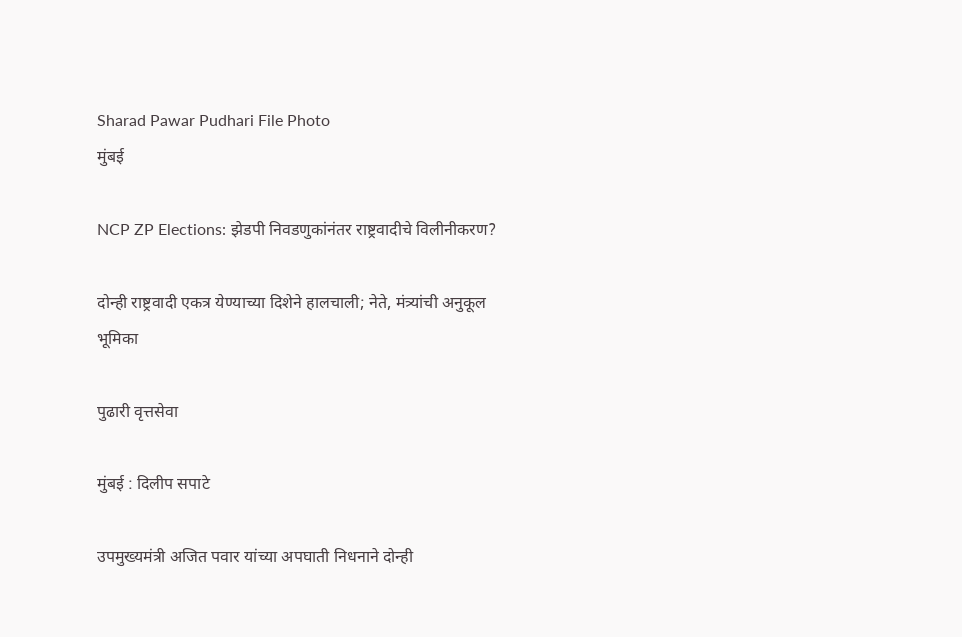Sharad Pawar Pudhari File Photo
मुंबई

NCP ZP Elections: झेडपी निवडणुकांनंतर राष्ट्रवादीचे विलीनीकरण?

दोन्ही राष्ट्रवादी एकत्र येण्याच्या दिशेने हालचाली; नेते, मंत्र्यांची अनुकूल भूमिका

पुढारी वृत्तसेवा

मुंबई : दिलीप सपाटे

उपमुख्यमंत्री अजित पवार यांच्या अपघाती निधनाने दोन्ही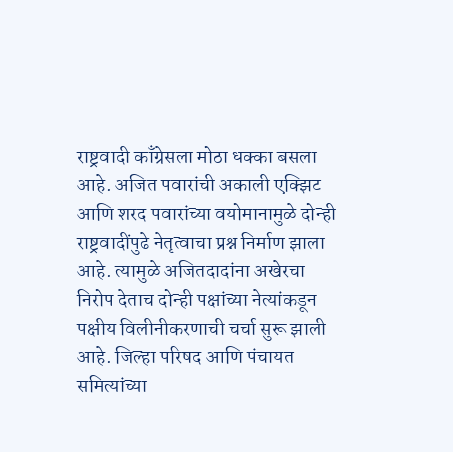राष्ट्रवादी काँग्रेसला मोठा धक्का बसला आहे. अजित पवारांची अकाली एक्झिट आणि शरद पवारांच्या वयोमानामुळे दोन्ही राष्ट्रवादींपुढे नेतृत्वाचा प्रश्न निर्माण झाला आहे. त्यामुळे अजितदादांना अखेरचा निरोप देताच दोन्ही पक्षांच्या नेत्यांकडून पक्षीय विलीनीकरणाची चर्चा सुरू झाली आहे. जिल्हा परिषद आणि पंचायत समित्यांच्या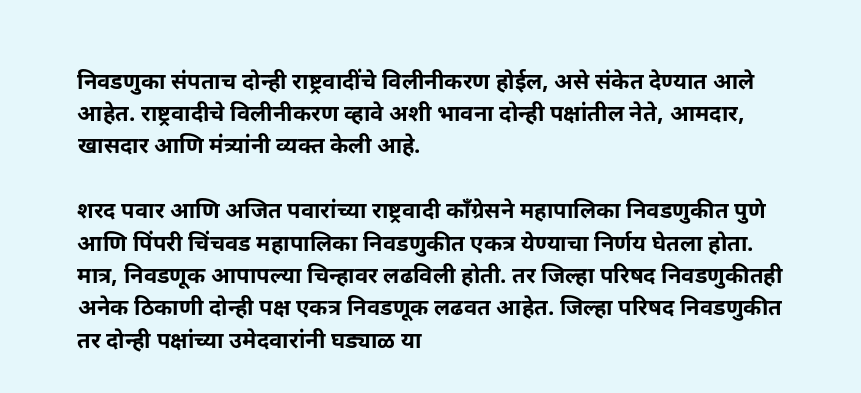निवडणुका संपताच दोन्ही राष्ट्रवादींचे विलीनीकरण होईल, असे संकेत देण्यात आले आहेत. राष्ट्रवादीचे विलीनीकरण व्हावे अशी भावना दोन्ही पक्षांतील नेते, आमदार, खासदार आणि मंत्र्यांनी व्यक्त केली आहे.

शरद पवार आणि अजित पवारांच्या राष्ट्रवादी काँग्रेसने महापालिका निवडणुकीत पुणे आणि पिंपरी चिंचवड महापालिका निवडणुकीत एकत्र येण्याचा निर्णय घेतला होता. मात्र, निवडणूक आपापल्या चिन्हावर लढविली होती. तर जिल्हा परिषद निवडणुकीतही अनेक ठिकाणी दोन्ही पक्ष एकत्र निवडणूक लढवत आहेत. जिल्हा परिषद निवडणुकीत तर दोन्ही पक्षांच्या उमेदवारांनी घड्याळ या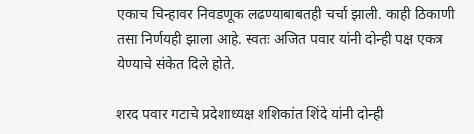एकाच चिन्हावर निवडणूक लढण्याबाबतही चर्चा झाली. काही ठिकाणी तसा निर्णयही झाला आहे. स्वतः अजित पवार यांनी दोन्ही पक्ष एकत्र येण्याचे संकेत दिले होते.

शरद पवार गटाचे प्रदेशाध्यक्ष शशिकांत शिंदे यांनी दोन्ही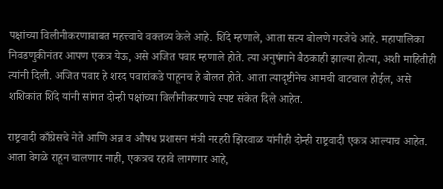पक्षांच्या विलीनीकरणाबाबत महत्त्वाचे वक्तव्य केले आहे. शिंदे म्हणाले, आता सत्य बोलणे गरजेचे आहे. महापालिका निवडणुकीनंतर आपण एकत्र येऊ, असे अजित पवार म्हणाले होते. त्या अनुषंगाने बैठकाही झाल्या होत्या, अशी माहितीही त्यांनी दिली. अजित पवार हे शरद पवारांकडे पाहूनच हे बोलत होते. आता त्यादृष्टीनेच आमची वाटचाल होईल, असे शशिकांत शिंदे यांनी सांगत दोन्ही पक्षांच्या विलीनीकरणाचे स्पष्ट संकेत दिले आहेत.

राष्ट्रवादी काँग्रेसचे नेते आणि अन्न व औषध प्रशासन मंत्री नरहरी झिरवाळ यांनीही दोन्ही राष्ट्रवादी एकत्र आल्याच आहेत. आता वेगळे राहून चालणार नाही, एकत्रच रहावे लागणार आहे,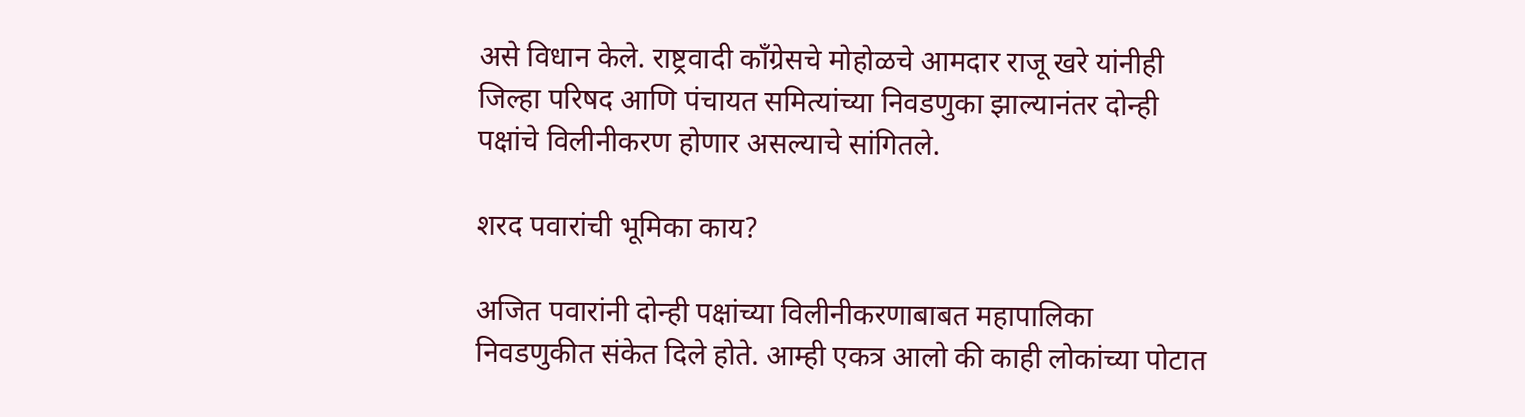असे विधान केले. राष्ट्रवादी काँग्रेसचे मोहोळचे आमदार राजू खरे यांनीही जिल्हा परिषद आणि पंचायत समित्यांच्या निवडणुका झाल्यानंतर दोन्ही पक्षांचे विलीनीकरण होणार असल्याचे सांगितले.

शरद पवारांची भूमिका काय?

अजित पवारांनी दोन्ही पक्षांच्या विलीनीकरणाबाबत महापालिका निवडणुकीत संकेत दिले होते. आम्ही एकत्र आलो की काही लोकांच्या पोटात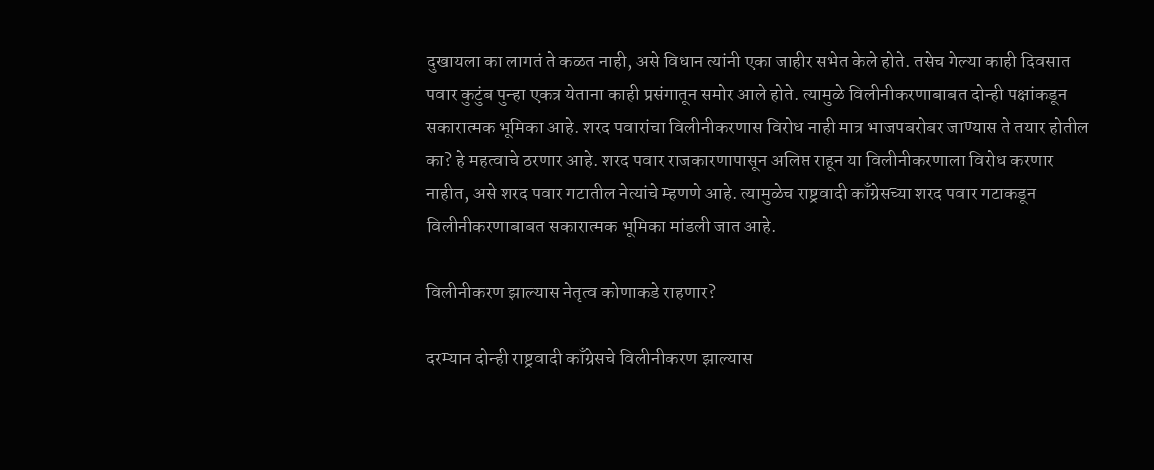दुखायला का लागतं ते कळत नाही, असे विधान त्यांनी एका जाहीर सभेत केले होते. तसेच गेल्या काही दिवसात पवार कुटुंब पुन्हा एकत्र येताना काही प्रसंगातून समोर आले होते. त्यामुळे विलीनीकरणाबाबत दोन्ही पक्षांकडून सकारात्मक भूमिका आहे. शरद पवारांचा विलीनीकरणास विरोध नाही मात्र भाजपबरोबर जाण्यास ते तयार होतील का? हे महत्वाचे ठरणार आहे. शरद पवार राजकारणापासून अलिप्त राहून या विलीनीकरणाला विरोध करणार नाहीत, असे शरद पवार गटातील नेत्यांचे म्हणणे आहे. त्यामुळेच राष्ट्रवादी काँग्रेसच्या शरद पवार गटाकडून विलीनीकरणाबाबत सकारात्मक भूमिका मांडली जात आहे.

विलीनीकरण झाल्यास नेतृत्व कोणाकडे राहणार?

दरम्यान दोन्ही राष्ट्रवादी काँग्रेसचे विलीनीकरण झाल्यास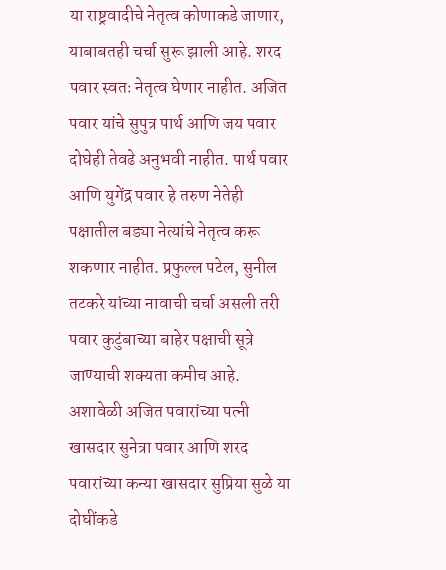या राष्ट्रवादीचे नेतृत्व कोणाकडे जाणार, याबाबतही चर्चा सुरू झाली आहे. शरद पवार स्वतः नेतृत्व घेणार नाहीत. अजित पवार यांचे सुपुत्र पार्थ आणि जय पवार दोघेही तेवढे अनुभवी नाहीत. पार्थ पवार आणि युगेंद्र पवार हे तरुण नेतेही पक्षातील बड्या नेत्यांचे नेतृत्व करू शकणार नाहीत. प्रफुल्ल पटेल, सुनील तटकरे यांच्या नावाची चर्चा असली तरी पवार कुटुंबाच्या बाहेर पक्षाची सूत्रे जाण्याची शक्यता कमीच आहे. अशावेळी अजित पवारांच्या पत्नी खासदार सुनेत्रा पवार आणि शरद पवारांच्या कन्या खासदार सुप्रिया सुळे या दोघींकडे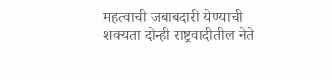महत्वाची जबाबदारी येण्याची शक्यता दोन्ही राष्ट्रवादीतील नेते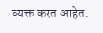व्यक्त करत आहेत.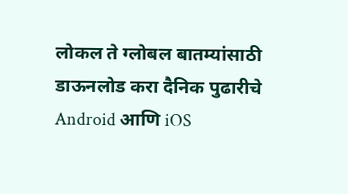लोकल ते ग्लोबल बातम्यांसाठी डाऊनलोड करा दैनिक पुढारीचे Android आणि iOS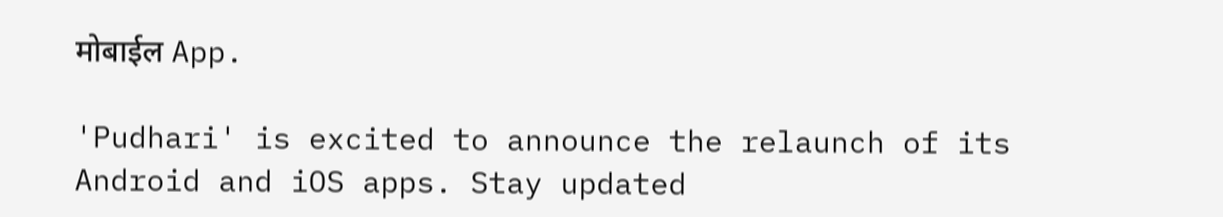मोबाईल App.

'Pudhari' is excited to announce the relaunch of its Android and iOS apps. Stay updated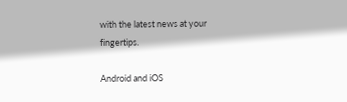with the latest news at your fingertips.

Android and iOS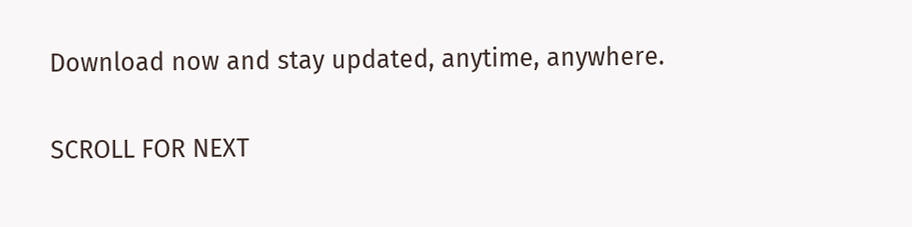Download now and stay updated, anytime, anywhere.

SCROLL FOR NEXT